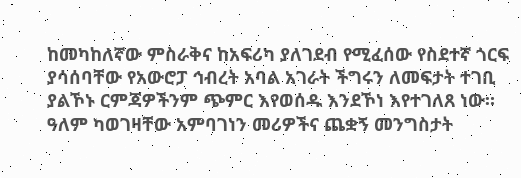ከመካከለኛው ምስራቅና ከአፍሪካ ያለገደብ የሚፈሰው የስደተኛ ጎርፍ ያሳሰባቸው የአውሮፓ ኅብረት አባል አገራት ችግሩን ለመፍታት ተገቢ ያልኾኑ ርምጃዎችንም ጭምር እየወሰዱ እንደኾነ እየተገለጸ ነው። ዓለም ካወገዛቸው አምባገነን መሪዎችና ጨቋኝ መንግስታት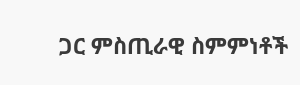ጋር ምስጢራዊ ስምምነቶች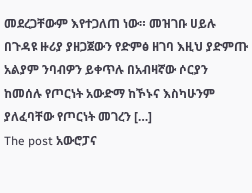መደረጋቸውም እየተጋለጠ ነው። መዝገቡ ሀይሉ በጉዳዩ ዙሪያ ያዘጋጀውን የድምፅ ዘገባ እዚህ ያድምጡ አልያም ንባብዎን ይቀጥሉ በአብዛኛው ሶርያን ከመሰሉ የጦርነት አውድማ ከኾኑና እስካሁንም ያለፈባቸው የጦርነት መገረን […]
The post አውሮፓና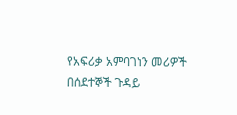የአፍሪቃ አምባገነን መሪዎች በሰደተኞች ጉዳይ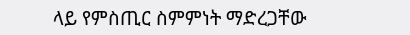ላይ የምስጢር ስምምነት ማድረጋቸው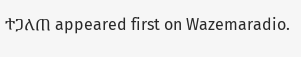ተጋለጠ appeared first on Wazemaradio.